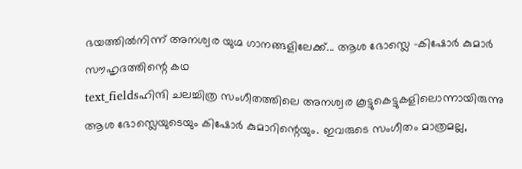ഭയത്തിൽനിന്ന് അനശ്വര യുഗ്മ ഗാനങ്ങളിലേക്ക്... ആശ ഭോസ്ലെ -കിഷോർ കുമാർ സൗഹൃദത്തിന്റെ കഥ
text_fieldsഹിന്ദി ചലച്ചിത്ര സംഗീതത്തിലെ അനശ്വര കൂട്ടുകെട്ടുകളിലൊന്നായിരുന്നു ആശ ഭോസ്ലെയുടെയും കിഷോർ കുമാറിന്റെയും. ഇവരുടെ സംഗീതം മാത്രമല്ല,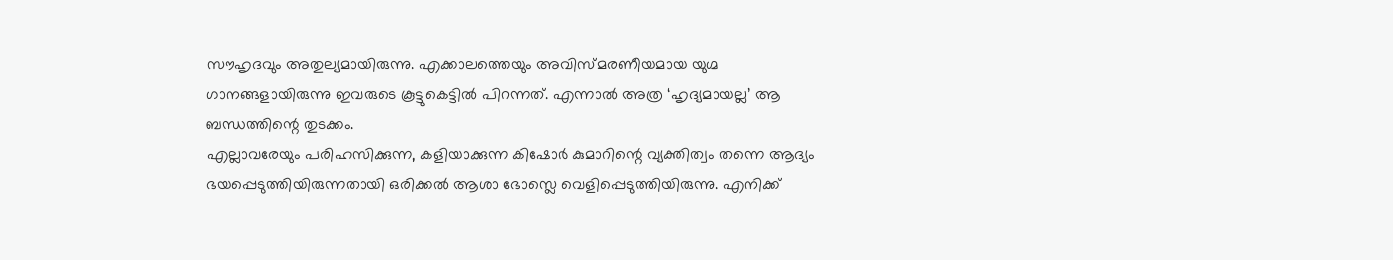സൗഹൃദവും അതുല്യമായിരുന്നു. എക്കാലത്തെയും അവിസ്മരണീയമായ യുഗ്മ ഗാനങ്ങളായിരുന്നു ഇവരുടെ കൂട്ടുകെട്ടിൽ പിറന്നത്. എന്നാൽ അത്ര ‘ഹൃദ്യമായല്ല’ ആ ബന്ധത്തിന്റെ തുടക്കം.
എല്ലാവരേയും പരിഹസിക്കുന്ന, കളിയാക്കുന്ന കിഷോർ കുമാറിന്റെ വ്യക്തിത്വം തന്നെ ആദ്യം ഭയപ്പെടുത്തിയിരുന്നതായി ഒരിക്കൽ ആശാ ഭോസ്ലെ വെളിപ്പെടുത്തിയിരുന്നു. എനിക്ക്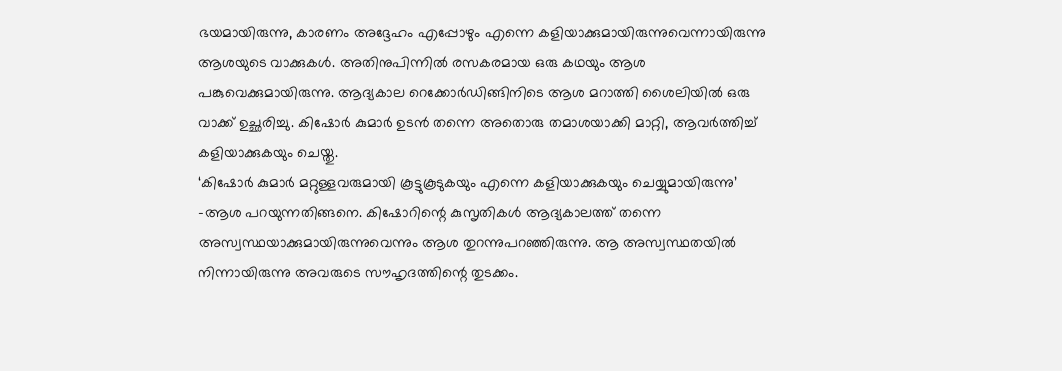ഭയമായിരുന്നു, കാരണം അദ്ദേഹം എപ്പോഴും എന്നെ കളിയാക്കുമായിരുന്നുവെന്നായിരുന്നു ആശയുടെ വാക്കുകൾ. അതിനുപിന്നിൽ രസകരമായ ഒരു കഥയും ആശ പങ്കുവെക്കുമായിരുന്നു. ആദ്യകാല റെക്കോർഡിങ്ങിനിടെ ആശ മറാത്തി ശൈലിയിൽ ഒരു വാക്ക് ഉച്ഛരിച്ചു. കിഷോർ കുമാർ ഉടൻ തന്നെ അതൊരു തമാശയാക്കി മാറ്റി, ആവർത്തിച്ച് കളിയാക്കുകയും ചെയ്തു.
‘കിഷോർ കുമാർ മറ്റുള്ളവരുമായി കൂട്ടുകൂടുകയും എന്നെ കളിയാക്കുകയും ചെയ്യുമായിരുന്നു’ -ആശ പറയുന്നതിങ്ങനെ. കിഷോറിന്റെ കുസൃതികൾ ആദ്യകാലത്ത് തന്നെ അസ്വസ്ഥയാക്കുമായിരുന്നുവെന്നും ആശ തുറന്നുപറഞ്ഞിരുന്നു. ആ അസ്വസ്ഥതയിൽ നിന്നായിരുന്നു അവരുടെ സൗഹൃദത്തിന്റെ തുടക്കം.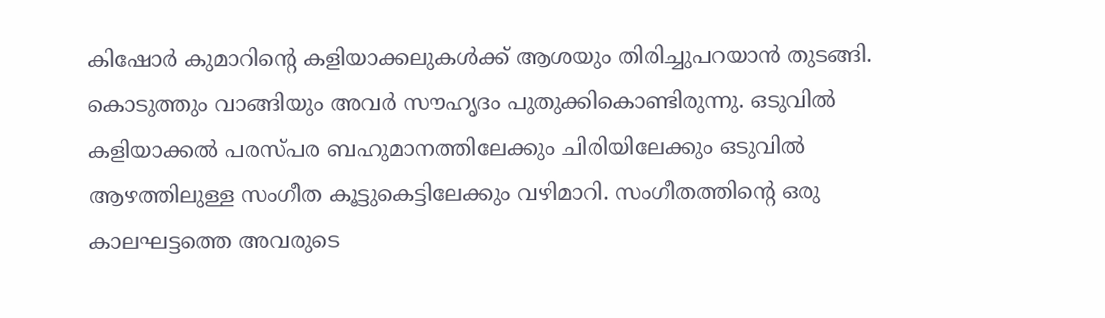കിഷോർ കുമാറിന്റെ കളിയാക്കലുകൾക്ക് ആശയും തിരിച്ചുപറയാൻ തുടങ്ങി. കൊടുത്തും വാങ്ങിയും അവർ സൗഹൃദം പുതുക്കികൊണ്ടിരുന്നു. ഒടുവിൽ കളിയാക്കൽ പരസ്പര ബഹുമാനത്തിലേക്കും ചിരിയിലേക്കും ഒടുവിൽ ആഴത്തിലുള്ള സംഗീത കൂട്ടുകെട്ടിലേക്കും വഴിമാറി. സംഗീതത്തിന്റെ ഒരു കാലഘട്ടത്തെ അവരുടെ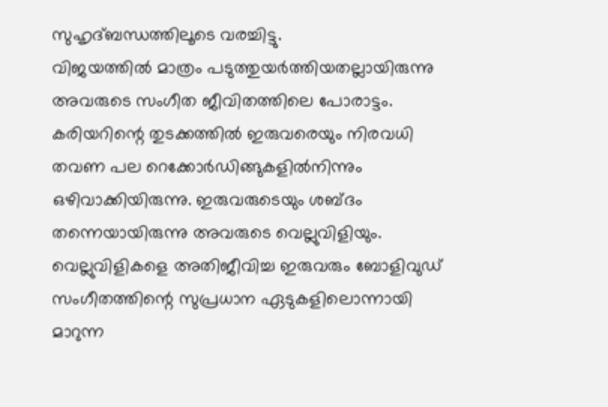സുഹൃദ്ബന്ധത്തിലൂടെ വരച്ചിട്ടു.
വിജയത്തിൽ മാത്രം പടുത്തുയർത്തിയതല്ലായിരുന്നു അവരുടെ സംഗീത ജീവിതത്തിലെ പോരാട്ടം. കരിയറിന്റെ തുടക്കത്തിൽ ഇരുവരെയും നിരവധി തവണ പല റെക്കോർഡിങ്ങുകളിൽനിന്നും ഒഴിവാക്കിയിരുന്നു. ഇരുവരുടെയും ശബ്ദം തന്നെയായിരുന്നു അവരുടെ വെല്ലുവിളിയും.
വെല്ലുവിളികളെ അതിജീവിച്ച ഇരുവരും ബോളിവുഡ് സംഗീതത്തിന്റെ സുപ്രധാന ഏടുകളിലൊന്നായി മാറുന്ന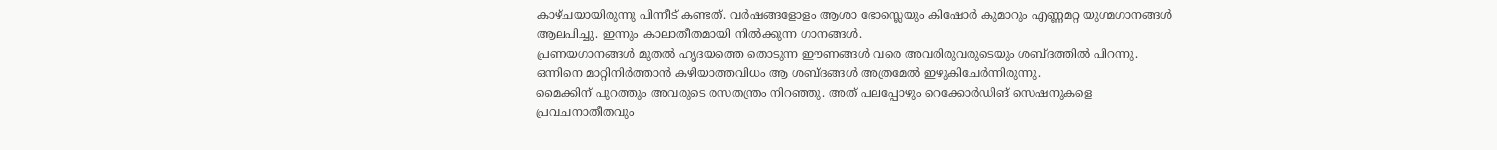കാഴ്ചയായിരുന്നു പിന്നീട് കണ്ടത്. വർഷങ്ങളോളം ആശാ ഭോസ്ലെയും കിഷോർ കുമാറും എണ്ണമറ്റ യുഗ്മഗാനങ്ങൾ ആലപിച്ചു. ഇന്നും കാലാതീതമായി നിൽക്കുന്ന ഗാനങ്ങൾ.
പ്രണയഗാനങ്ങൾ മുതൽ ഹൃദയത്തെ തൊടുന്ന ഈണങ്ങൾ വരെ അവരിരുവരുടെയും ശബ്ദത്തിൽ പിറന്നു. ഒന്നിനെ മാറ്റിനിർത്താൻ കഴിയാത്തവിധം ആ ശബ്ദങ്ങൾ അത്രമേൽ ഇഴുകിചേർന്നിരുന്നു.
മൈക്കിന് പുറത്തും അവരുടെ രസതന്ത്രം നിറഞ്ഞു. അത് പലപ്പോഴും റെക്കോർഡിങ് സെഷനുകളെ പ്രവചനാതീതവും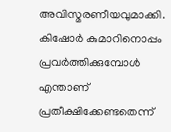അവിസ്മരണീയവുമാക്കി.
കിഷോർ കുമാറിനൊപ്പം പ്രവർത്തിക്കുമ്പോൾ എന്താണ് പ്രതീക്ഷിക്കേണ്ടതെന്ന്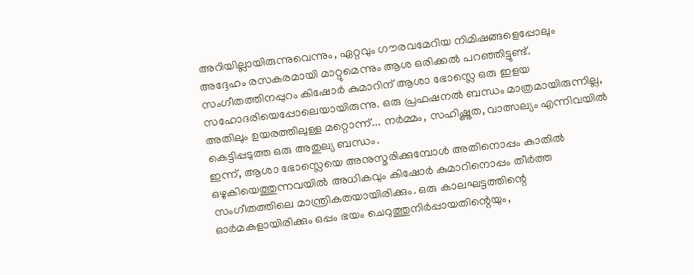അറിയില്ലായിരുന്നുവെന്നും, ഏറ്റവും ഗൗരവമേറിയ നിമിഷങ്ങളെപ്പോലും അദ്ദേഹം രസകരമായി മാറ്റുമെന്നും ആശ ഒരിക്കൽ പറഞ്ഞിട്ടുണ്ട്. സംഗീതത്തിനപ്പുറം കിഷോർ കുമാറിന് ആശാ ഭോസ്ലെ ഒരു ഇളയ സഹോദരിയെപ്പോലെയായിരുന്നു. ഒരു പ്രഫഷനൽ ബന്ധം മാത്രമായിരുന്നില്ല, അതിലും ഉയരത്തിലുള്ള മറ്റൊന്ന്... നർമ്മം, സഹിഷ്ണുത, വാത്സല്യം എന്നിവയിൽ കെട്ടിപ്പടുത്ത ഒരു അതുല്യ ബന്ധം.
ഇന്ന്, ആശാ ഭോസ്ലെയെ അനുസ്മരിക്കുമ്പോൾ അതിനൊപ്പം കാതിൽ ഒഴുകിയെത്തുന്നവയിൽ അധികവും കിഷോർ കുമാറിനൊപ്പം തീർത്ത സംഗീതത്തിലെ മാന്ത്രികതയായിരിക്കും. ഒരു കാലഘട്ടത്തിന്റെ ഓർമകളായിരിക്കും ഒപ്പം ഭയം ചെറുത്തുനിർപ്പായതിന്റെയും,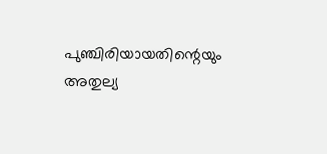പുഞ്ചിരിയായതിന്റെയും അതുല്യ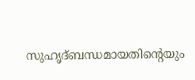സുഹൃദ്ബന്ധമായതിന്റെയും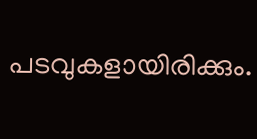പടവുകളായിരിക്കും.